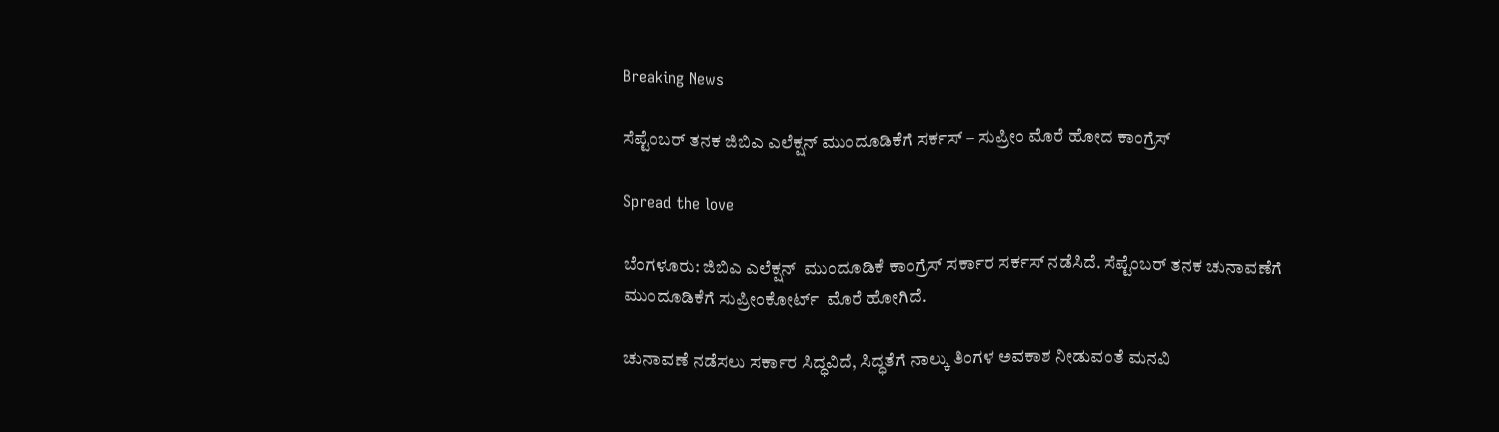Breaking News

ಸೆಪ್ಟೆಂಬರ್ ತನಕ ಜಿಬಿಎ ಎಲೆಕ್ಷನ್ ಮುಂದೂಡಿಕೆಗೆ ಸರ್ಕಸ್ – ಸುಪ್ರೀಂ ಮೊರೆ ಹೋದ ಕಾಂಗ್ರೆಸ್

Spread the love

ಬೆಂಗಳೂರು: ಜಿಬಿಎ ಎಲೆಕ್ಷನ್  ಮುಂದೂಡಿಕೆ ಕಾಂಗ್ರೆಸ್ ಸರ್ಕಾರ ಸರ್ಕಸ್ ನಡೆಸಿದೆ. ಸೆಪ್ಟೆಂಬರ್ ತನಕ ಚುನಾವಣೆಗೆ ಮುಂದೂಡಿಕೆಗೆ ಸುಪ್ರೀಂಕೋರ್ಟ್  ಮೊರೆ ಹೋಗಿದೆ.

ಚುನಾವಣೆ ನಡೆಸಲು ಸರ್ಕಾರ ಸಿದ್ಧವಿದೆ, ಸಿದ್ಧತೆಗೆ ನಾಲ್ಕು ತಿಂಗಳ ಅವಕಾಶ ನೀಡುವಂತೆ ಮನವಿ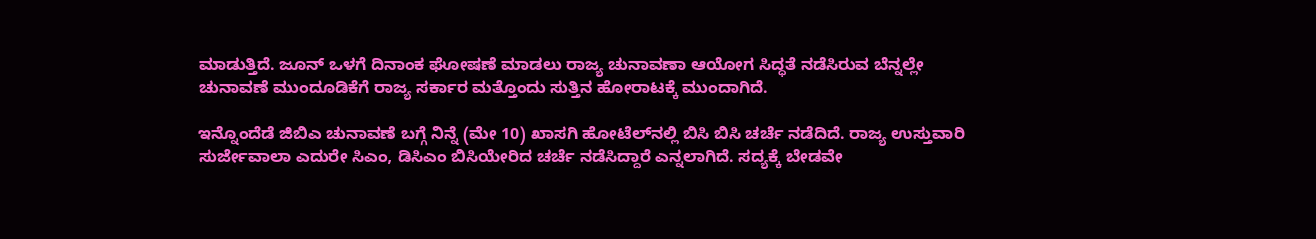ಮಾಡುತ್ತಿದೆ. ಜೂನ್ ಒಳಗೆ ದಿನಾಂಕ ಘೋಷಣೆ ಮಾಡಲು ರಾಜ್ಯ ಚುನಾವಣಾ ಆಯೋಗ ಸಿದ್ಧತೆ ನಡೆಸಿರುವ ಬೆನ್ನಲ್ಲೇ ಚುನಾವಣೆ ಮುಂದೂಡಿಕೆಗೆ ರಾಜ್ಯ ಸರ್ಕಾರ ಮತ್ತೊಂದು ಸುತ್ತಿನ ಹೋರಾಟಕ್ಕೆ ಮುಂದಾಗಿದೆ.

ಇನ್ನೊಂದೆಡೆ ಜಿಬಿಎ ಚುನಾವಣೆ ಬಗ್ಗೆ ನಿನ್ನೆ (ಮೇ 10) ಖಾಸಗಿ ಹೋಟೆಲ್‌ನಲ್ಲಿ ಬಿಸಿ ಬಿಸಿ ಚರ್ಚೆ ನಡೆದಿದೆ. ರಾಜ್ಯ ಉಸ್ತುವಾರಿ ಸುರ್ಜೇವಾಲಾ ಎದುರೇ ಸಿಎಂ, ಡಿಸಿಎಂ ಬಿಸಿಯೇರಿದ ಚರ್ಚೆ ನಡೆಸಿದ್ದಾರೆ ಎನ್ನಲಾಗಿದೆ. ಸದ್ಯಕ್ಕೆ ಬೇಡವೇ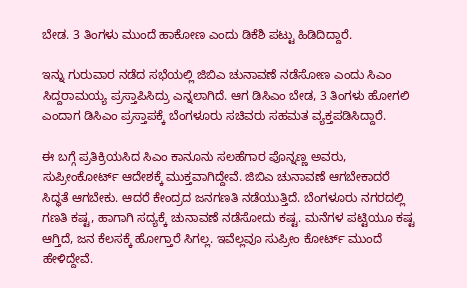ಬೇಡ. 3 ತಿಂಗಳು ಮುಂದೆ ಹಾಕೋಣ ಎಂದು ಡಿಕೆಶಿ ಪಟ್ಟು ಹಿಡಿದಿದ್ದಾರೆ.

ಇನ್ನು ಗುರುವಾರ ನಡೆದ ಸಭೆಯಲ್ಲಿ ಜಿಬಿಎ ಚುನಾವಣೆ ನಡೆಸೋಣ ಎಂದು ಸಿಎಂ ಸಿದ್ದರಾಮಯ್ಯ ಪ್ರಸ್ತಾಪಿಸಿದ್ರು ಎನ್ನಲಾಗಿದೆ. ಆಗ ಡಿಸಿಎಂ ಬೇಡ, 3 ತಿಂಗಳು ಹೋಗಲಿ ಎಂದಾಗ ಡಿಸಿಎಂ ಪ್ರಸ್ತಾಪಕ್ಕೆ ಬೆಂಗಳೂರು ಸಚಿವರು ಸಹಮತ ವ್ಯಕ್ತಪಡಿಸಿದ್ದಾರೆ.

ಈ ಬಗ್ಗೆ ಪ್ರತಿಕ್ರಿಯಸಿದ ಸಿಎಂ ಕಾನೂನು ಸಲಹೆಗಾರ ಪೊನ್ನಣ್ಣ ಅವರು, ಸುಪ್ರೀಂಕೋರ್ಟ್ ಆದೇಶಕ್ಕೆ ಮುಕ್ತವಾಗಿದ್ದೇವೆ. ಜಿಬಿಎ ಚುನಾವಣೆ ಆಗಬೇಕಾದರೆ ಸಿದ್ಧತೆ ಆಗಬೇಕು. ಆದರೆ ಕೇಂದ್ರದ ಜನಗಣತಿ ನಡೆಯುತ್ತಿದೆ. ಬೆಂಗಳೂರು ನಗರದಲ್ಲಿ ಗಣತಿ ಕಷ್ಟ, ಹಾಗಾಗಿ ಸದ್ಯಕ್ಕೆ ಚುನಾವಣೆ ನಡೆಸೋದು ಕಷ್ಟ. ಮನೆಗಳ ಪಟ್ಟಿಯೂ ಕಷ್ಟ ಆಗ್ತಿದೆ, ಜನ ಕೆಲಸಕ್ಕೆ ಹೋಗ್ತಾರೆ ಸಿಗಲ್ಲ. ಇವೆಲ್ಲವೂ ಸುಪ್ರೀಂ ಕೋರ್ಟ್ ಮುಂದೆ ಹೇಳಿದ್ದೇವೆ.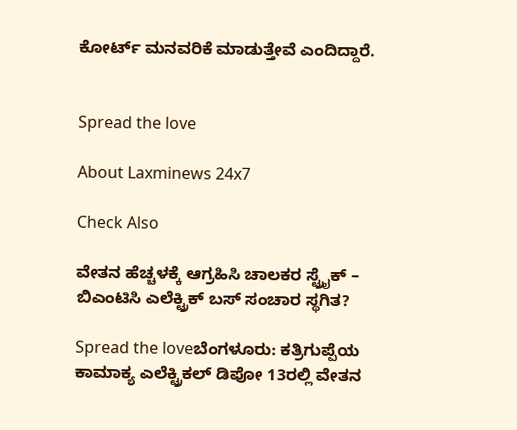ಕೋರ್ಟ್ ಮನವರಿಕೆ ಮಾಡುತ್ತೇವೆ ಎಂದಿದ್ದಾರೆ.


Spread the love

About Laxminews 24x7

Check Also

ವೇತನ ಹೆಚ್ಚಳಕ್ಕೆ ಆಗ್ರಹಿಸಿ ಚಾಲಕರ ಸ್ಟ್ರೈಕ್‌ – ಬಿಎಂಟಿಸಿ ಎಲೆಕ್ಟ್ರಿಕ್ ಬಸ್ ಸಂಚಾರ ಸ್ಥಗಿತ?

Spread the loveಬೆಂಗಳೂರು: ಕತ್ರಿಗುಪ್ಪೆಯ ಕಾಮಾಕ್ಯ ಎಲೆಕ್ಟ್ರಿಕಲ್ ಡಿಪೋ 13ರಲ್ಲಿ ವೇತನ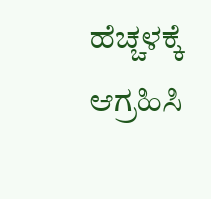ಹೆಚ್ಚಳಕ್ಕೆ ಆಗ್ರಹಿಸಿ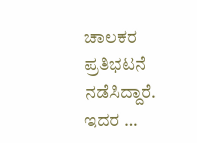ಚಾಲಕರ ಪ್ರತಿಭಟನೆ ನಡೆಸಿದ್ದಾರೆ. ಇದರ …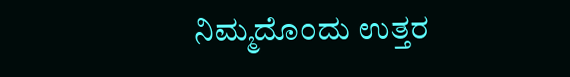ನಿಮ್ಮದೊಂದು ಉತ್ತರ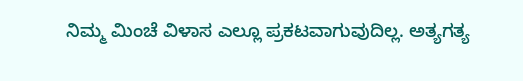ನಿಮ್ಮ ಮಿಂಚೆ ವಿಳಾಸ ಎಲ್ಲೂ ಪ್ರಕಟವಾಗುವುದಿಲ್ಲ. ಅತ್ಯಗತ್ಯ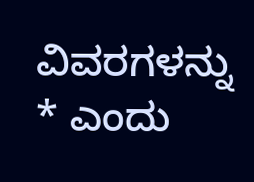ವಿವರಗಳನ್ನು * ಎಂದು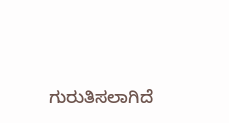ಗುರುತಿಸಲಾಗಿದೆ